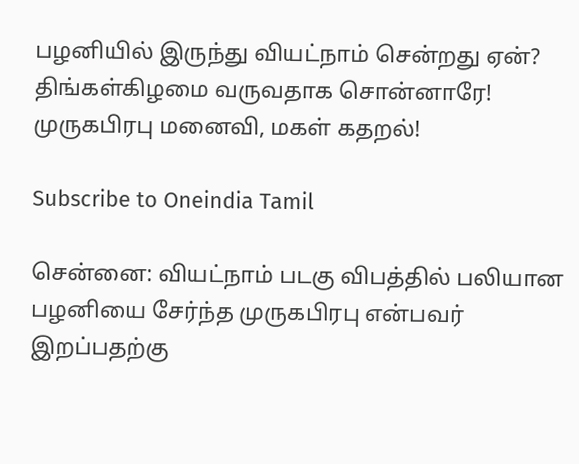பழனியில் இருந்து வியட்நாம் சென்றது ஏன்? திங்கள்கிழமை வருவதாக சொன்னாரே! முருகபிரபு மனைவி, மகள் கதறல்!

Subscribe to Oneindia Tamil

சென்னை: வியட்நாம் படகு விபத்தில் பலியான பழனியை சேர்ந்த முருகபிரபு என்பவர் இறப்பதற்கு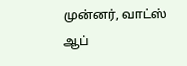முன்னர், வாட்ஸ் ஆப்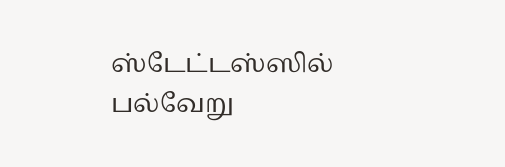ஸ்டேட்டஸ்ஸில் பல்வேறு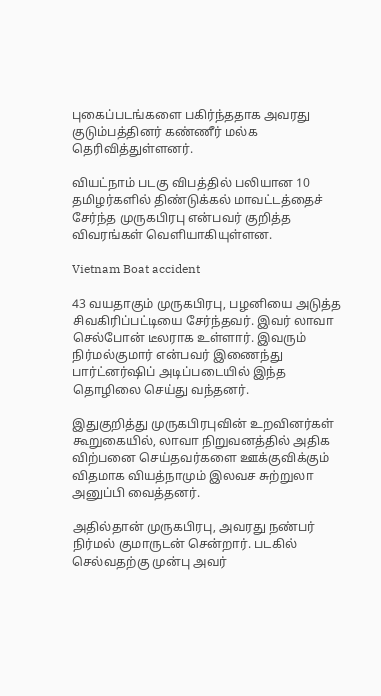புகைப்படங்களை பகிர்ந்ததாக அவரது குடும்பத்தினர் கண்ணீர் மல்க தெரிவித்துள்ளனர்.

வியட்நாம் படகு விபத்தில் பலியான 10 தமிழர்களில் திண்டுக்கல் மாவட்டத்தைச் சேர்ந்த முருகபிரபு என்பவர் குறித்த விவரங்கள் வெளியாகியுள்ளன.

Vietnam Boat accident

43 வயதாகும் முருகபிரபு, பழனியை அடுத்த சிவகிரிப்பட்டியை சேர்ந்தவர். இவர் லாவா செல்போன் டீலராக உள்ளார். இவரும் நிர்மல்குமார் என்பவர் இணைந்து பார்ட்னர்ஷிப் அடிப்படையில் இந்த தொழிலை செய்து வந்தனர்.

இதுகுறித்து முருகபிரபுவின் உறவினர்கள் கூறுகையில், லாவா நிறுவனத்தில் அதிக விற்பனை செய்தவர்களை ஊக்குவிக்கும் விதமாக வியத்நாமும் இலவச சுற்றுலா அனுப்பி வைத்தனர்.

அதில்தான் முருகபிரபு, அவரது நண்பர் நிர்மல் குமாருடன் சென்றார். படகில் செல்வதற்கு முன்பு அவர்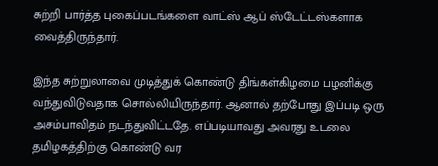சுற்றி பார்த்த புகைப்படங்களை வாட்ஸ் ஆப் ஸ்டேட்டஸ்களாக வைத்திருந்தார்.

இந்த சுற்றுலாவை முடித்துக் கொண்டு திங்கள்கிழமை பழனிக்கு வந்துவிடுவதாக சொல்லியிருந்தார். ஆனால் தற்போது இப்படி ஒரு அசம்பாவிதம் நடந்துவிட்டதே. எப்படியாவது அவரது உடலை தமிழகத்திற்கு கொண்டு வர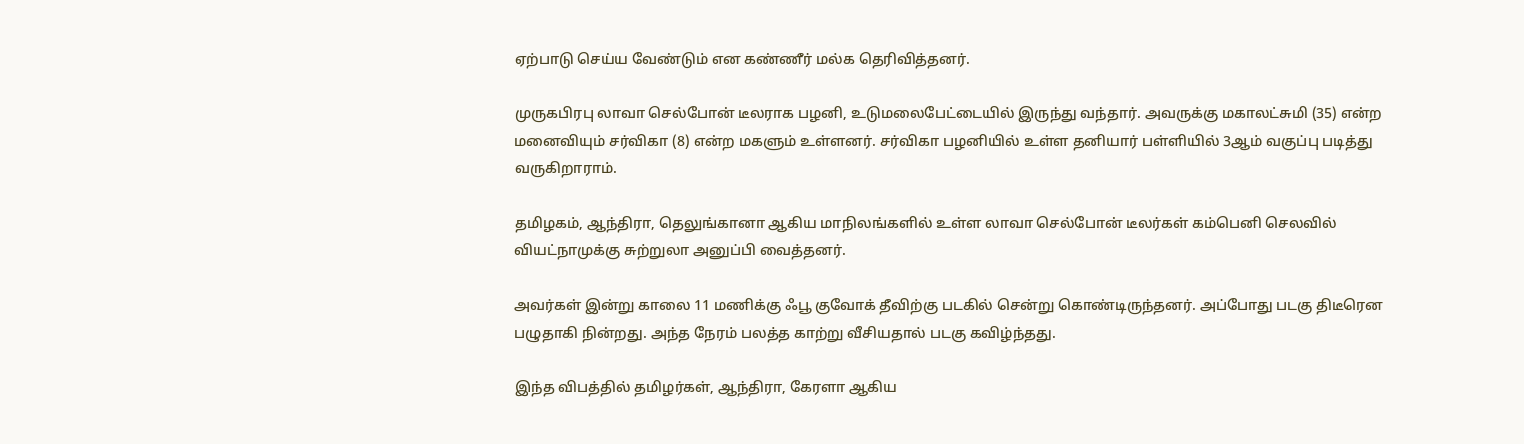ஏற்பாடு செய்ய வேண்டும் என கண்ணீர் மல்க தெரிவித்தனர்.

முருகபிரபு லாவா செல்போன் டீலராக பழனி, உடுமலைபேட்டையில் இருந்து வந்தார். அவருக்கு மகாலட்சுமி (35) என்ற மனைவியும் சர்விகா (8) என்ற மகளும் உள்ளனர். சர்விகா பழனியில் உள்ள தனியார் பள்ளியில் 3ஆம் வகுப்பு படித்து வருகிறாராம்.

தமிழகம், ஆந்திரா, தெலுங்கானா ஆகிய மாநிலங்களில் உள்ள லாவா செல்போன் டீலர்கள் கம்பெனி செலவில் வியட்நாமுக்கு சுற்றுலா அனுப்பி வைத்தனர்.

அவர்கள் இன்று காலை 11 மணிக்கு ஃபூ குவோக் தீவிற்கு படகில் சென்று கொண்டிருந்தனர். அப்போது படகு திடீரென பழுதாகி நின்றது. அந்த நேரம் பலத்த காற்று வீசியதால் படகு கவிழ்ந்தது.

இந்த விபத்தில் தமிழர்கள், ஆந்திரா, கேரளா ஆகிய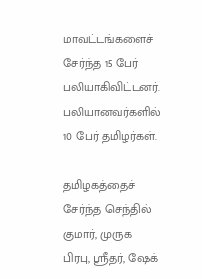மாவட்டங்களைச் சேர்ந்த 15 பேர் பலியாகிவிட்டனர். பலியானவர்களில் 10 பேர் தமிழர்கள்.

தமிழகத்தைச் சேர்ந்த செந்தில் குமார், முருக பிரபு, ஸ்ரீதர், ஷேக்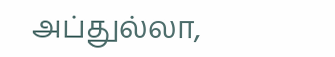அப்துல்லா,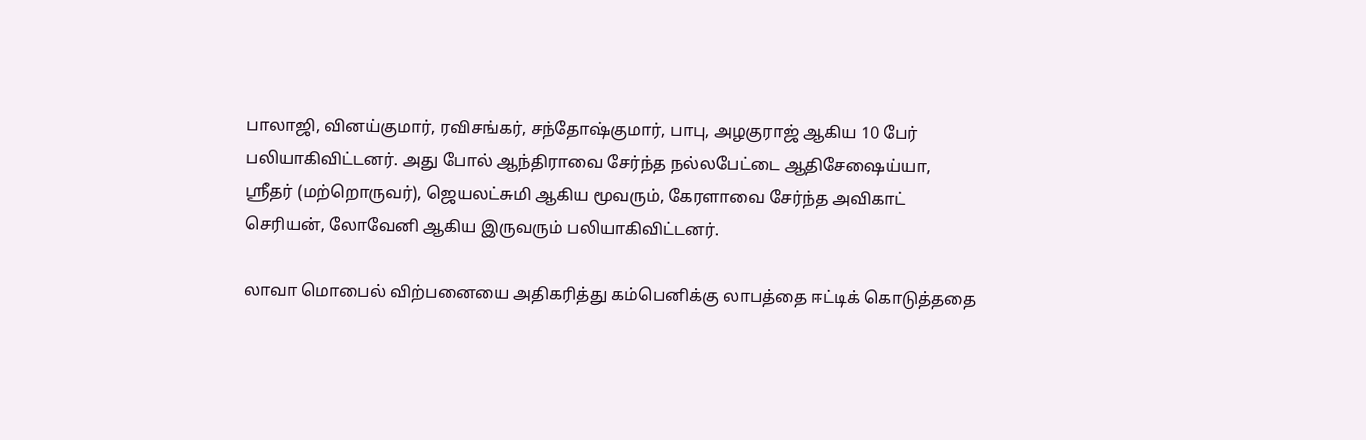பாலாஜி, வினய்குமார், ரவிசங்கர், சந்தோஷ்குமார், பாபு, அழகுராஜ் ஆகிய 10 பேர் பலியாகிவிட்டனர். அது போல் ஆந்திராவை சேர்ந்த நல்லபேட்டை ஆதிசேஷைய்யா, ஸ்ரீதர் (மற்றொருவர்), ஜெயலட்சுமி ஆகிய மூவரும், கேரளாவை சேர்ந்த அவிகாட் செரியன், லோவேனி ஆகிய இருவரும் பலியாகிவிட்டனர்.

லாவா மொபைல் விற்பனையை அதிகரித்து கம்பெனிக்கு லாபத்தை ஈட்டிக் கொடுத்ததை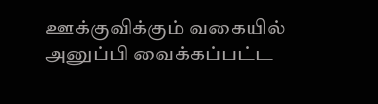ஊக்குவிக்கும் வகையில் அனுப்பி வைக்கப்பட்ட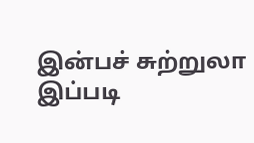இன்பச் சுற்றுலா இப்படி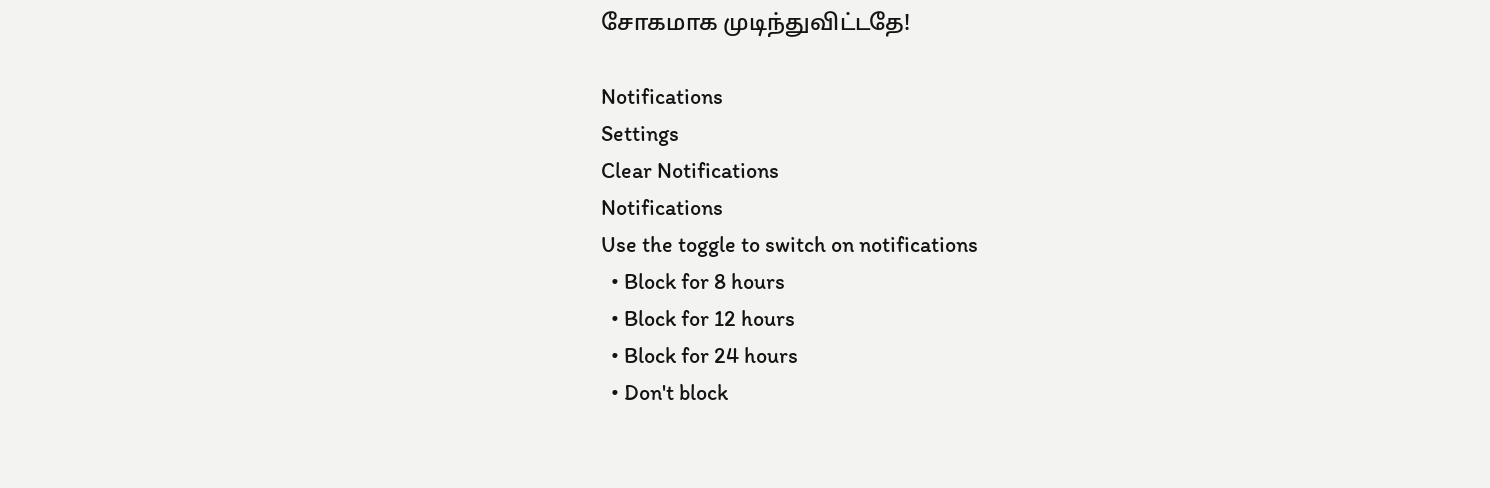சோகமாக முடிந்துவிட்டதே!

Notifications
Settings
Clear Notifications
Notifications
Use the toggle to switch on notifications
  • Block for 8 hours
  • Block for 12 hours
  • Block for 24 hours
  • Don't block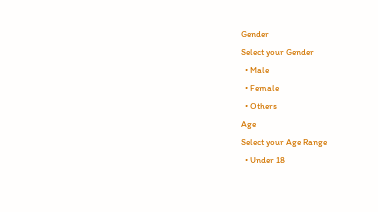Gender
Select your Gender
  • Male
  • Female
  • Others
Age
Select your Age Range
  • Under 18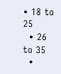• 18 to 25
  • 26 to 35
  •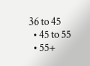36 to 45
  • 45 to 55
  • 55+